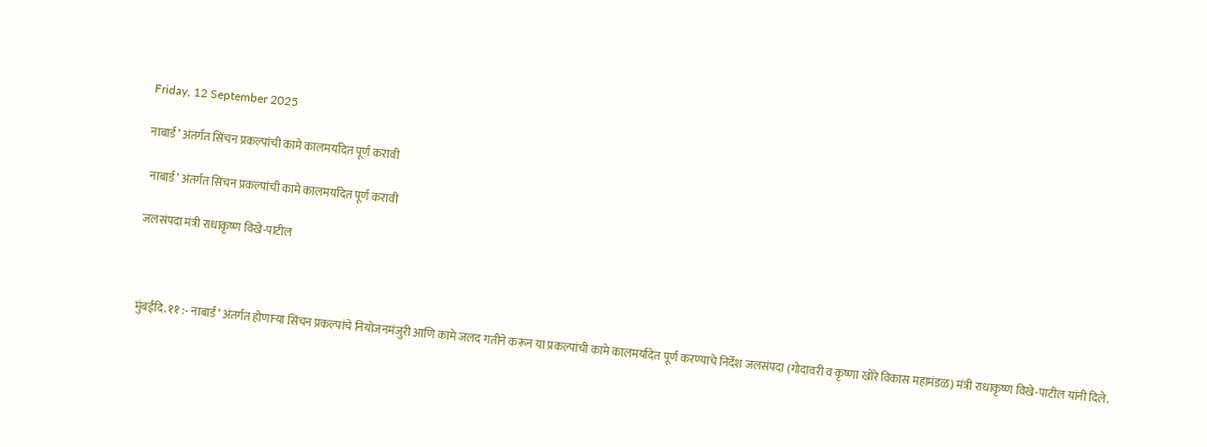Friday, 12 September 2025

नाबार्ड’ अंतर्गत सिंचन प्रकल्पांची कामे कालमर्यादेत पूर्ण करावी

 नाबार्ड’ अंतर्गत सिंचन प्रकल्पांची कामे कालमर्यादेत पूर्ण करावी

जलसंपदा मंत्री राधाकृष्ण विखे-पाटील



मुंबईदि. ११ :- नाबार्ड’ अंतर्गत होणाऱ्या सिंचन प्रकल्पांचे नियोजनमंजुरी आणि कामे जलद गतीने करून या प्रकल्पांची कामे कालमर्यादेत पूर्ण करण्याचे निर्देश जलसंपदा (गोदावरी व कृष्णा खोरे विकास महामंडळ) मंत्री राधाकृष्ण विखे-पाटील यांनी दिले.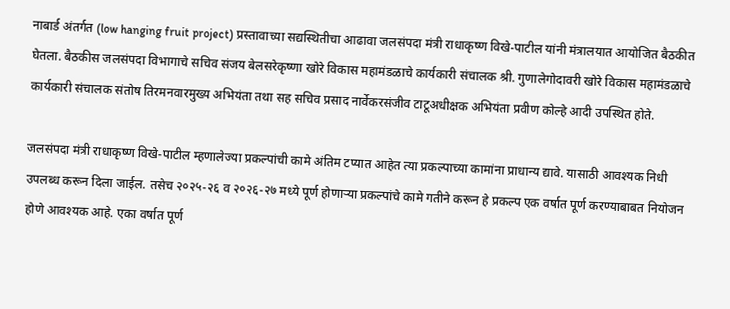नाबार्ड अंतर्गत (low hanging fruit project) प्रस्तावाच्या सद्यस्थितीचा आढावा जलसंपदा मंत्री राधाकृष्ण विखे-पाटील यांनी मंत्रालयात आयोजित बैठकीत घेतला. बैठकीस जलसंपदा विभागाचे सचिव संजय बेलसरेकृष्णा खोरे विकास महामंडळाचे कार्यकारी संचालक श्री. गुणालेगोदावरी खोरे विकास महामंडळाचे कार्यकारी संचालक संतोष तिरमनवारमुख्य अभियंता तथा सह सचिव प्रसाद नार्वेकरसंजीव टाटूअधीक्षक अभियंता प्रवीण कोल्हे आदी उपस्थित होते.

जलसंपदा मंत्री राधाकृष्ण विखे-पाटील म्हणालेज्या प्रकल्पांची कामे अंतिम टप्यात आहेत त्या प्रकल्पाच्या कामांना प्राधान्य द्यावे. यासाठी आवश्यक निधी उपलब्ध करून दिला जाईल. तसेच २०२५-२६ व २०२६-२७ मध्ये पूर्ण होणाऱ्या प्रकल्पांचे कामे गतीने करून हे प्रकल्प एक वर्षात पूर्ण करण्याबाबत नियोजन  होणे आवश्यक आहे. एका वर्षात पूर्ण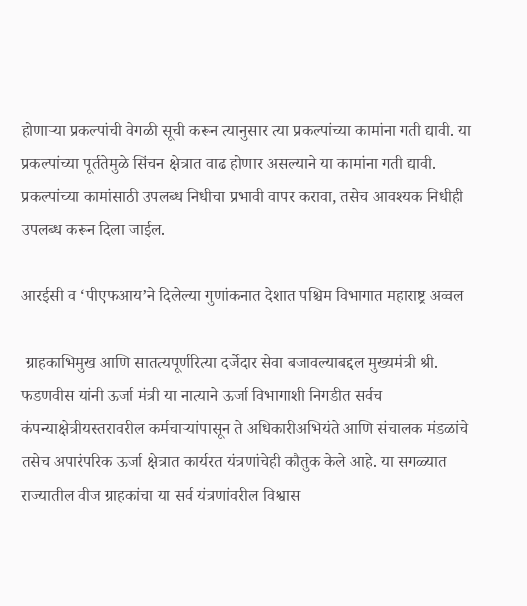होणाऱ्या प्रकल्पांची वेगळी सूची करून त्यानुसार त्या प्रकल्पांच्या कामांना गती द्यावी. या प्रकल्पांच्या पूर्ततेमुळे सिंचन क्षेत्रात वाढ होणार असल्याने या कामांना गती द्यावी. प्रकल्पांच्या कामांसाठी उपलब्ध निधीचा प्रभावी वापर करावा, तसेच आवश्यक निधीही उपलब्ध करून दिला जाईल.

आरईसी व ‘पीएफआय’ने दिलेल्या गुणांकनात देशात पश्चिम विभागात महाराष्ट्र अव्वल

 ग्राहकाभिमुख आणि सातत्यपूर्णरित्या दर्जेदार सेवा बजावल्याबद्दल मुख्यमंत्री श्री. फडणवीस यांनी ऊर्जा मंत्री या नात्याने ऊर्जा विभागाशी निगडीत सर्वच कंपन्याक्षेत्रीयस्तरावरील कर्मचाऱ्यांपासून ते अधिकारीअभियंते आणि संचालक मंडळांचे तसेच अपारंपरिक ऊर्जा क्षेत्रात कार्यरत यंत्रणांचेही कौतुक केले आहे. या सगळ्यात राज्यातील वीज ग्राहकांचा या सर्व यंत्रणांवरील विश्वास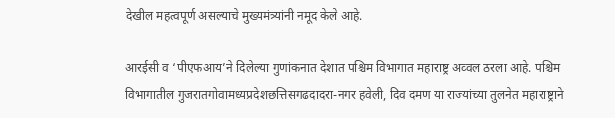देखील महत्वपूर्ण असल्याचे मुख्यमंत्र्यांनी नमूद केले आहे.

आरईसी व ‘पीएफआय’ने दिलेल्या गुणांकनात देशात पश्चिम विभागात महाराष्ट्र अव्वल ठरला आहे. पश्चिम विभागातील गुजरातगोवामध्यप्रदेशछत्तिसगढदादरा-नगर हवेली, दिव दमण या राज्यांच्या तुलनेत महाराष्ट्राने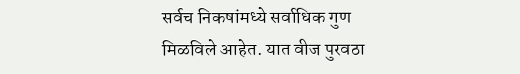सर्वच निकषांमध्ये सर्वाधिक गुण मिळविले आहेत. यात वीज पुरवठा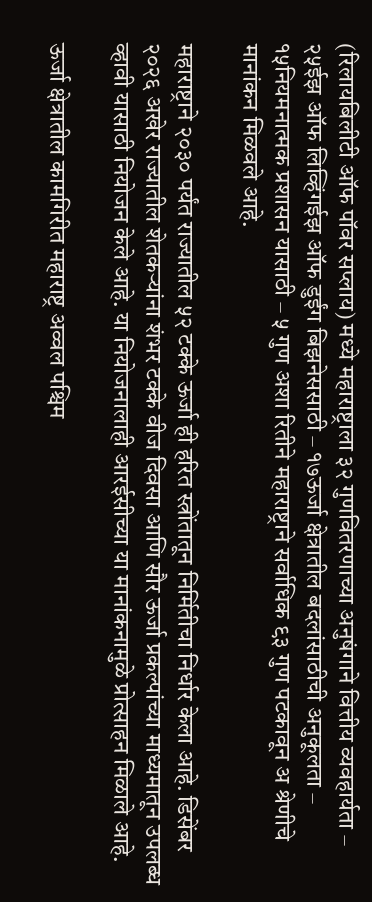(रिलायबिलीटी ऑफ पॉवर सप्लाय) मध्ये महाराष्ट्राला ३२ गुणवितरणाच्या अनुषंगाने वित्तीय व्यवहार्यता – २५ईझ ऑफ लिव्हिंगईझ ऑफ डुईंग बिझनेससाठी – १७ऊर्जा क्षेत्रातील बदलांसाठीची अनुकूलता – १५नियमनात्मक प्रशासन यासाठी – ५ गुण अशा रितीने महाराष्ट्राने सर्वाधिक ९३ गुण पटकावून अ श्रेणीचे मानांकन मिळवले आहे.

महाराष्ट्राने २०३० पर्यंत राज्यातील ५२ टक्के ऊर्जा ही हरित स्त्रोंतातून निर्मितीचा निर्धार केला आहे. डिसेंबर २०२६ अखेर राज्यातील शेतकऱ्यांना शंभर टक्के वीज दिवसा आणि सौर ऊर्जा प्रकल्पांच्या माध्यमातून उपलब्ध व्हावी यासाठी नियोजन केले आहे. या नियोजनालाही आरईसीच्या या मानांकनामुळे प्रोत्साहन मिळाले आहे.

ऊर्जा क्षेत्रातील कामगिरीत महाराष्ट्र अव्वल पश्चिम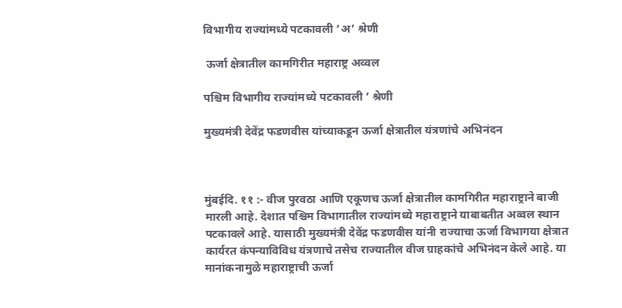विभागीय राज्यांमध्ये पटकावली ‘अ’ श्रेणी

 ऊर्जा क्षेत्रातील कामगिरीत महाराष्ट्र अव्वल

पश्चिम विभागीय राज्यांमध्ये पटकावली ’ श्रेणी

मुख्यमंत्री देवेंद्र फडणवीस यांच्याकडून ऊर्जा क्षेत्रातील यंत्रणांचे अभिनंदन



मुंबईदि. ११ :- वीज पुरवठा आणि एकूणच ऊर्जा क्षेत्रातील कामगिरीत महाराष्ट्राने बाजी मारली आहे. देशात पश्चिम विभागातील राज्यांमध्ये महाराष्ट्राने याबाबतीत अव्वल स्थान पटकावले आहे. यासाठी मुख्यमंत्री देवेंद्र फडणवीस यांनी राज्याचा ऊर्जा विभागया क्षेत्रात कार्यरत कंपन्याविविध यंत्रणाचे तसेच राज्यातील वीज ग्राहकांचे अभिनंदन केले आहे. या मानांकनामुळे महाराष्ट्राची ऊर्जा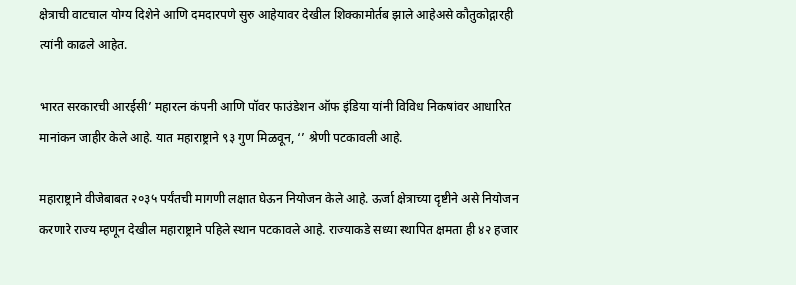क्षेत्राची वाटचाल योग्य दिशेने आणि दमदारपणे सुरु आहेयावर देखील शिक्कामोर्तब झाले आहेअसे कौतुकोद्गारही त्यांनी काढले आहेत.

भारत सरकारची आरईसी’ महारत्न कंपनी आणि पॉवर फाउंडेशन ऑफ इंडिया यांनी विविध निकषांवर आधारित मानांकन जाहीर केले आहे. यात महाराष्ट्राने ९३ गुण मिळवून, ‘’ श्रेणी पटकावली आहे.

महाराष्ट्राने वीजेबाबत २०३५ पर्यंतची मागणी लक्षात घेऊन नियोजन केले आहे. ऊर्जा क्षेत्राच्या दृष्टीने असे नियोजन करणारे राज्य म्हणून देखील महाराष्ट्राने पहिले स्थान पटकावले आहे. राज्याकडे सध्या स्थापित क्षमता ही ४२ हजार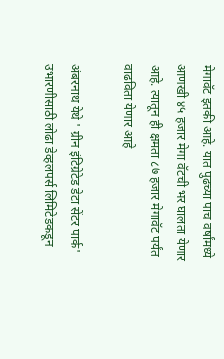मेगावॅट इतकी आहे. यात पुढच्या पाच वर्षांमध्ये आणखी ४५ हजार मेगा वॅटची भर घालता येणार आहे. त्यातून ही क्षमता ८७ हजार मेगावॅट पर्यंत वाढविता येणार आहे

अंबरनाथ येथे ' ग्रीन इंटिग्रेटेड डेटा सेंटर पार्क' उभारणीसाठी लोढा डेव्हलपर्स लिमिटेडकडून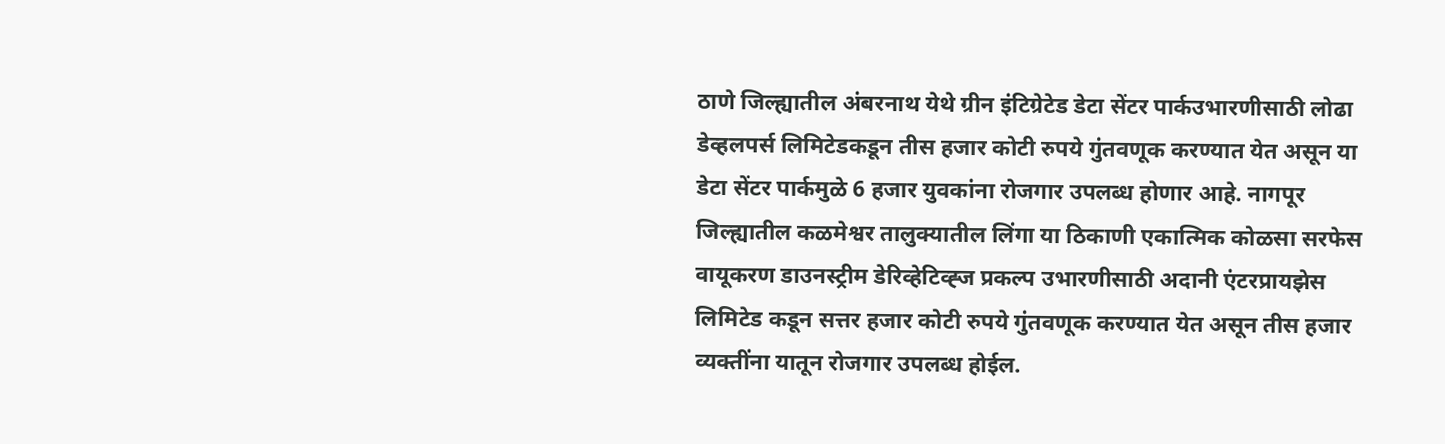ठाणे जिल्ह्यातील अंबरनाथ येथे ग्रीन इंटिग्रेटेड डेटा सेंटर पार्कउभारणीसाठी लोढा डेव्हलपर्स लिमिटेडकडून तीस हजार कोटी रुपये गुंतवणूक करण्यात येत असून या डेटा सेंटर पार्कमुळे 6 हजार युवकांना रोजगार उपलब्ध होणार आहे. नागपूर जिल्ह्यातील कळमेश्वर तालुक्यातील लिंगा या ठिकाणी एकात्मिक कोळसा सरफेस वायूकरण डाउनस्ट्रीम डेरिव्हेटिव्ह्ज प्रकल्प उभारणीसाठी अदानी एंटरप्रायझेस लिमिटेड कडून सत्तर हजार कोटी रुपये गुंतवणूक करण्यात येत असून तीस हजार व्यक्तींना यातून रोजगार उपलब्ध होईल.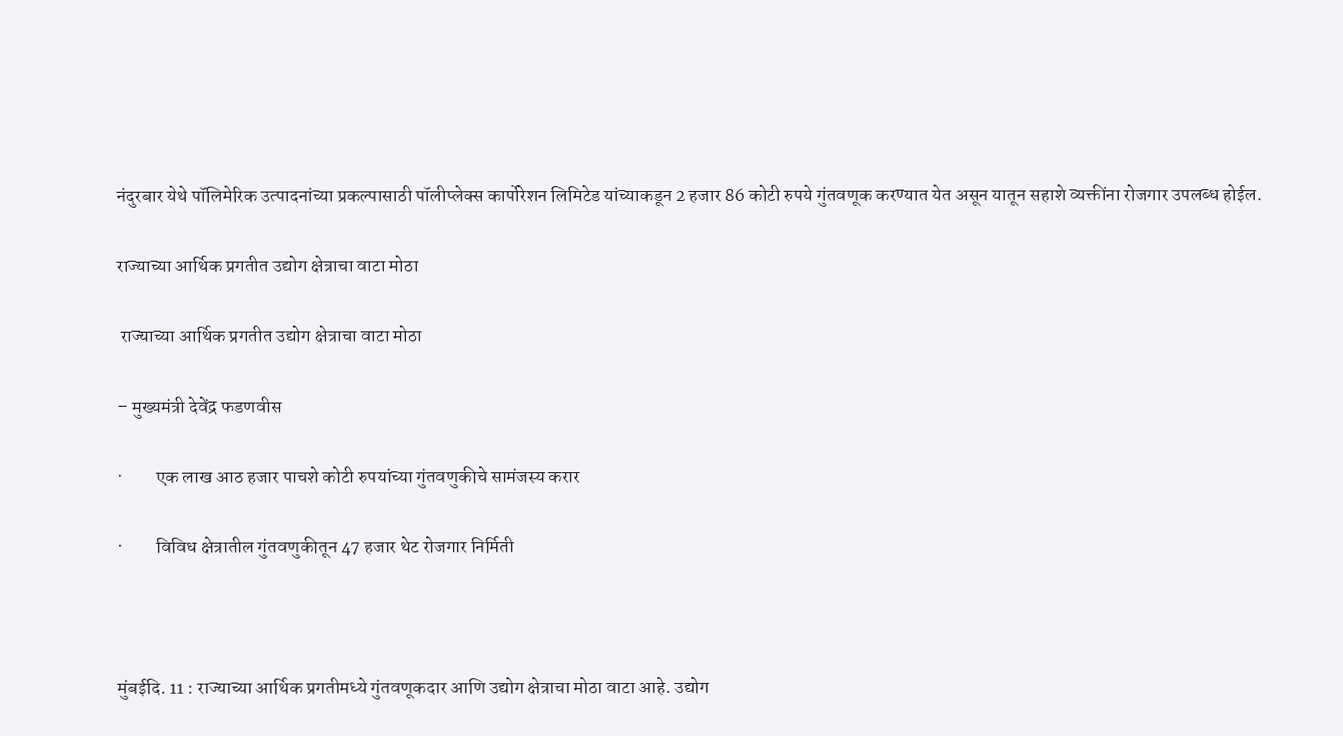नंदुरबार येथे पॉलिमेरिक उत्पादनांच्या प्रकल्पासाठी पॉलीप्लेक्स कार्पोरेशन लिमिटेड यांच्याकडून 2 हजार 86 कोटी रुपये गुंतवणूक करण्यात येत असून यातून सहाशे व्यक्तींना रोजगार उपलब्ध होईल.

राज्याच्या आर्थिक प्रगतीत उद्योग क्षेत्राचा वाटा मोठा

 राज्याच्या आर्थिक प्रगतीत उद्योग क्षेत्राचा वाटा मोठा

– मुख्यमंत्री देवेंद्र फडणवीस

·         एक लाख आठ हजार पाचशे कोटी रुपयांच्या गुंतवणुकीचे सामंजस्य करार

·         विविध क्षेत्रातील गुंतवणुकीतून 47 हजार थेट रोजगार निर्मिती



मुंबईदि. 11 : राज्याच्या आर्थिक प्रगतीमध्ये गुंतवणूकदार आणि उद्योग क्षेत्राचा मोठा वाटा आहे. उद्योग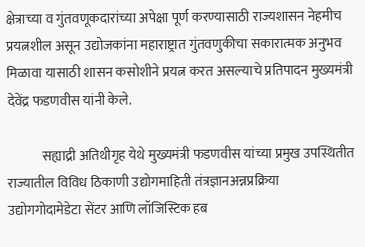क्षेत्राच्या व गुंतवणूकदारांच्या अपेक्षा पूर्ण करण्यासाठी राज्यशासन नेहमीच प्रयत्नशील असून उद्योजकांना महाराष्ट्रात गुंतवणुकीचा सकारात्मक अनुभव मिळावा यासाठी शासन कसोशीने प्रयत्न करत असल्याचे प्रतिपादन मुख्यमंत्री देवेंद्र फडणवीस यांनी केले.

             सह्याद्री अतिथीगृह येथे मुख्यमंत्री फडणवीस यांच्या प्रमुख उपस्थितीत राज्यातील विविध ठिकाणी उद्योगमाहिती तंत्रज्ञानअन्नप्रक्रिया उद्योगगोदामेडेटा सेंटर आणि लॉजिस्टिक हब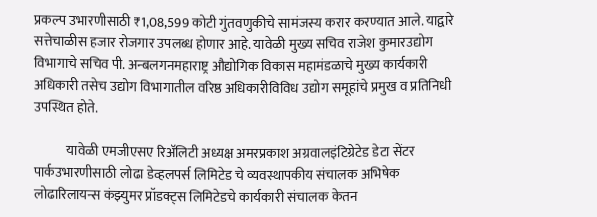प्रकल्प उभारणीसाठी ₹1,08,599 कोटी गुंतवणुकीचे सामंजस्य करार करण्यात आले. याद्वारे सत्तेचाळीस हजार रोजगार उपलब्ध होणार आहे. यावेळी मुख्य सचिव राजेश कुमारउद्योग विभागाचे सचिव पी. अन्बलगनमहाराष्ट्र औद्योगिक विकास महामंडळाचे मुख्य कार्यकारी अधिकारी तसेच उद्योग विभागातील वरिष्ठ अधिकारीविविध उद्योग समूहांचे प्रमुख व प्रतिनिधी उपस्थित होते.

            यावेळी एमजीएसए रिअ‍ॅलिटी अध्यक्ष अमरप्रकाश अग्रवालइंटिग्रेटेड डेटा सेंटर पार्कउभारणीसाठी लोढा डेव्हलपर्स लिमिटेड चे व्यवस्थापकीय संचालक अभिषेक लोढारिलायन्स कंझ्युमर प्रॉडक्ट्स लिमिटेडचे कार्यकारी संचालक केतन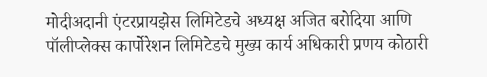मोदीअदानी एंटरप्रायझेस लिमिटेडचे अध्यक्ष अजित बरोदिया आणि पॉलीप्लेक्स कार्पोरेशन लिमिटेडचे मुख्य कार्य अधिकारी प्रणय कोठारी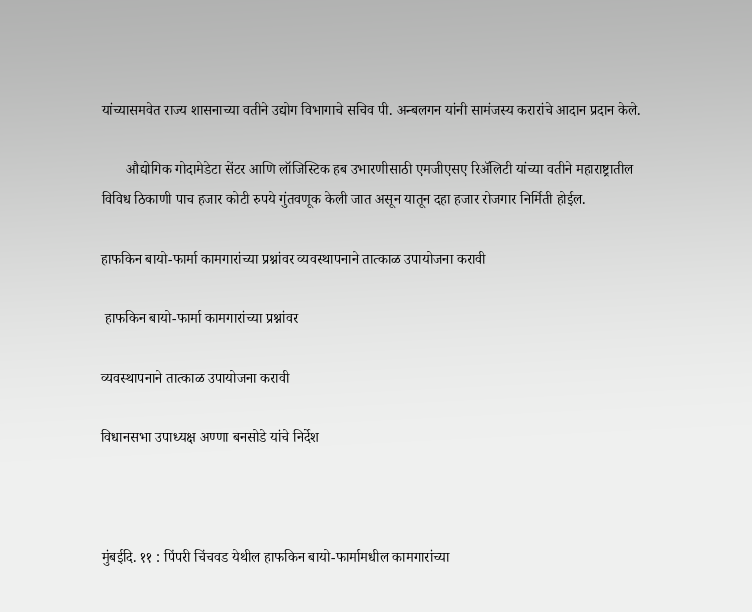यांच्यासमवेत राज्य शासनाच्या वतीने उद्योग विभागाचे सचिव पी. अन्बलगन यांनी सामंजस्य करारांचे आदान प्रदान केले.

       औद्योगिक गोदामेडेटा सेंटर आणि लॉजिस्टिक हब उभारणीसाठी एमजीएसए रिअ‍ॅलिटी यांच्या वतीने महाराष्ट्रातील विविध ठिकाणी पाच हजार कोटी रुपये गुंतवणूक केली जात असून यातून दहा हजार रोजगार निर्मिती होईल.

हाफकिन बायो-फार्मा कामगारांच्या प्रश्नांवर व्यवस्थापनाने तात्काळ उपायोजना करावी

 हाफकिन बायो-फार्मा कामगारांच्या प्रश्नांवर

व्यवस्थापनाने तात्काळ उपायोजना करावी

विधानसभा उपाध्यक्ष अण्णा बनसोडे यांचे निर्देश



मुंबईदि. ११ : पिंपरी चिंचवड येथील हाफकिन बायो-फार्मामधील कामगारांच्या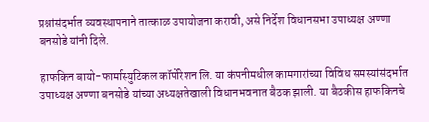प्रश्नांसंदर्भात व्यवस्थापनाने तात्काळ उपायोजना करावी, असे निर्देश विधानसभा उपाध्यक्ष अण्णा बनसोडे यांनी दिले.

हाफकिन बायो-फार्मास्युटिकल कॉर्पोरेशन लि. या कंपनीमधील कामगारांच्या विविध समस्यांसंदर्भात उपाध्यक्ष अण्णा बनसोडे यांच्या अध्यक्षतेखाली विधानभवनात बैठक झाली. या बैठकीस हाफकिनचे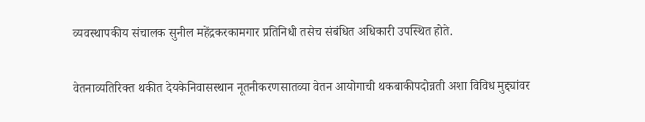व्यवस्थापकीय संचालक सुनील महेंद्रकरकामगार प्रतिनिधी तसेच संबंधित अधिकारी उपस्थित होते.

वेतनाव्यतिरिक्त थकीत देयकेनिवासस्थान नूतनीकरणसातव्या वेतन आयोगाची थकबाकीपदोन्नती अशा विविध मुद्द्यांवर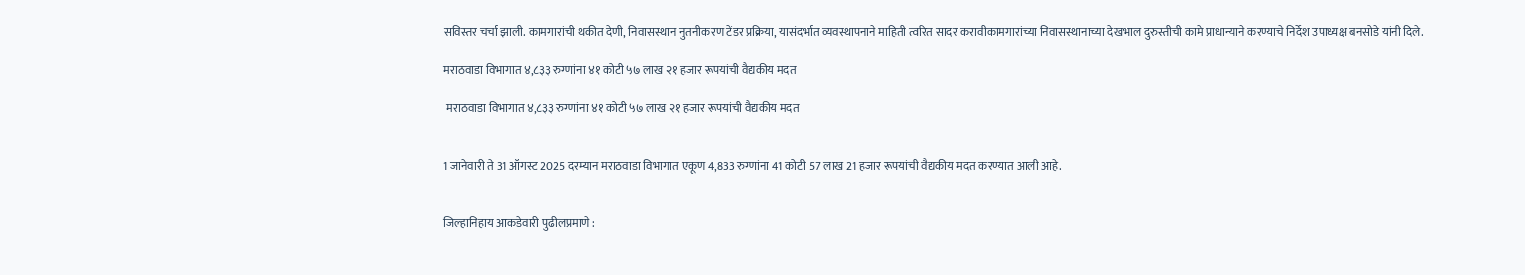सविस्तर चर्चा झाली. कामगारांची थकीत देणी, निवासस्थान नुतनीकरण टेंडर प्रक्रिया, यासंदर्भात व्यवस्थापनाने माहिती त्वरित सादर करावीकामगारांच्या निवासस्थानाच्या देखभाल दुरुस्तीची कामे प्राधान्याने करण्याचे निर्देश उपाध्यक्ष बनसोडे यांनी दिले.

मराठवाडा विभागात ४,८३३ रुग्णांना ४१ कोटी ५७ लाख २१ हजार रूपयांची वैद्यकीय मदत

 मराठवाडा विभागात ४,८३३ रुग्णांना ४१ कोटी ५७ लाख २१ हजार रूपयांची वैद्यकीय मदत


1 जानेवारी ते 31 ऑगस्ट 2025 दरम्यान मराठवाडा विभागात एकूण 4,833 रुग्णांना 41 कोटी 57 लाख 21 हजार रूपयांची वैद्यकीय मदत करण्यात आली आहे.


जिल्हानिहाय आकडेवारी पुढीलप्रमाणे :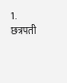1. छत्रपती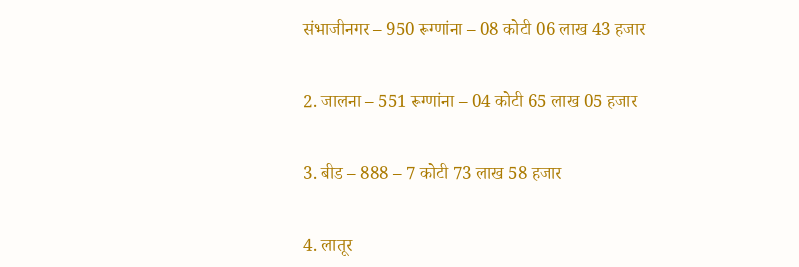संभाजीनगर – 950 रूग्णांना – 08 कोटी 06 लाख 43 हजार


2. जालना – 551 रूग्णांना – 04 कोटी 65 लाख 05 हजार


3. बीड – 888 – 7 कोटी 73 लाख 58 हजार


4. लातूर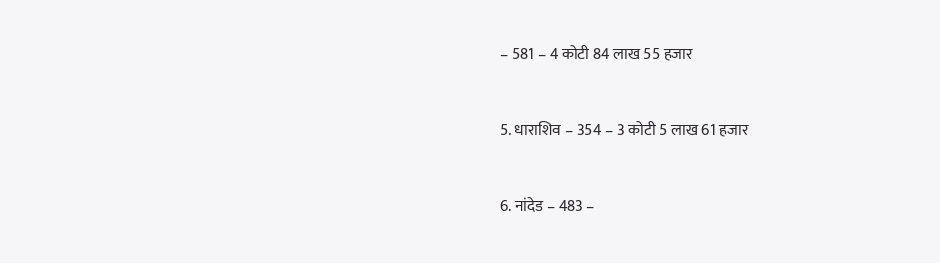– 581 – 4 कोटी 84 लाख 55 हजार


5. धाराशिव – 354 – 3 कोटी 5 लाख 61 हजार


6. नांदेड – 483 –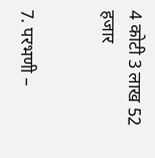4 कोटी 3 लाख 52 हजार


7. परभणी –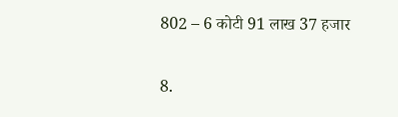802 – 6 कोटी 91 लाख 37 हजार


8.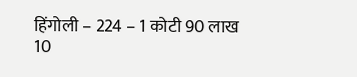हिंगोली – 224 – 1 कोटी 90 लाख 10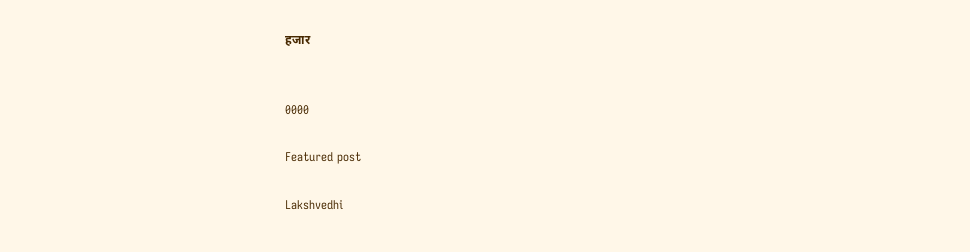हजार


0000

Featured post

Lakshvedhi